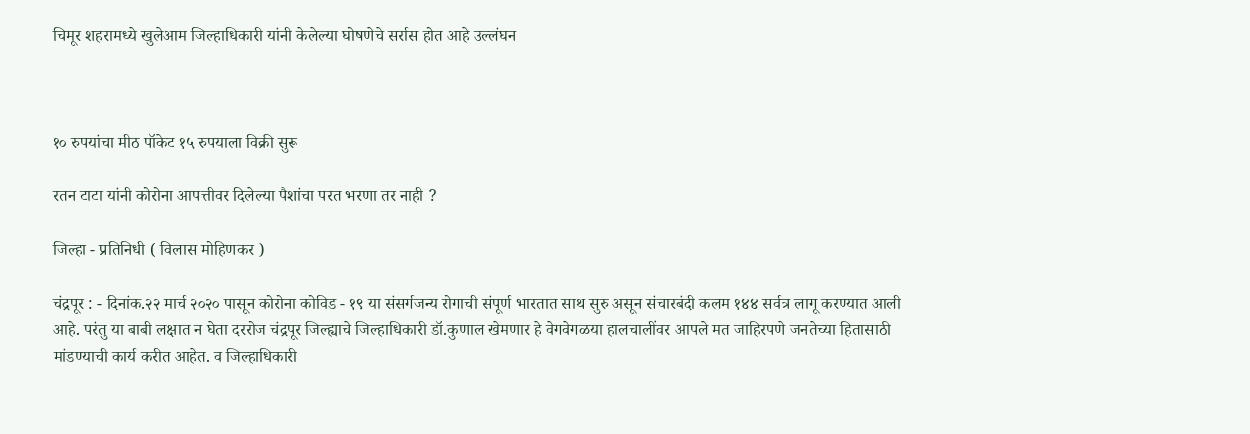चिमूर शहरामध्ये खुलेआम जिल्हाधिकारी यांनी केलेल्या घोषणेचे सर्रास होत आहे उल्लंघन



१० रुपयांचा मीठ पॉकेट १५ रुपयाला विक्री सुरू

रतन टाटा यांनी कोरोना आपत्तीवर दिलेल्या पैशांचा परत भरणा तर नाही ?

जिल्हा - प्रतिनिधी ( विलास मोहिणकर )

चंद्रपूर : - दिनांक.२२ मार्च २०२० पासून कोरोना कोविड - १९ या संसर्गजन्य रोगाची संपूर्ण भारतात साथ सुरु असून संचारबंदी कलम १४४ सर्वत्र लागू करण्यात आली आहे. परंतु या बाबी लक्षात न घेता दररोज चंद्रपूर जिल्ह्याचे जिल्हाधिकारी डॉ.कुणाल खेमणार हे वेगवेगळया हालचालींवर आपले मत जाहिरपणे जनतेच्या हितासाठी मांडण्याची कार्य करीत आहेत. व जिल्हाधिकारी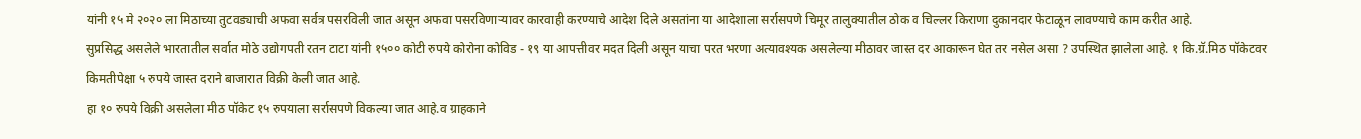यांनी १५ मे २०२० ला मिठाच्या तुटवड्याची अफवा सर्वत्र पसरविली जात असून अफवा पसरविणाऱ्यावर कारवाही करण्याचे आदेश दिले असतांना या आदेशाला सर्रासपणे चिमूर तालुक्यातील ठोक व चिल्लर किराणा दुकानदार फेटाळून लावण्याचे काम करीत आहे.
सुप्रसिद्ध असलेले भारतातील सर्वात मोठे उद्योगपती रतन टाटा यांनी १५०० कोटी रुपये कोरोना कोविड - १९ या आपत्तीवर मदत दिली असून याचा परत भरणा अत्यावश्यक असलेल्या मीठावर जास्त दर आकारून घेत तर नसेल असा ? उपस्थित झालेला आहे. १ कि.ग्रॅ.मिठ पॉकेटवर किमतीपेक्षा ५ रुपये जास्त दराने बाजारात विक्री केली जात आहे.
हा १० रुपये विक्री असलेला मीठ पॉकेट १५ रुपयाला सर्रासपणे विकल्या जात आहे.व ग्राहकाने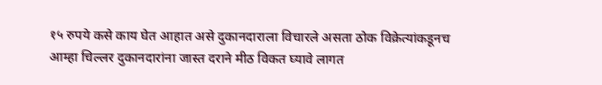१५ रुपये कसे काय घेत आहात असे दुकानदाराला विचारले असता ठोक विक्रेत्यांकडूनच आम्हा चिल्लर दुकानदारांना जास्त दराने मीठ विकत घ्यावे लागत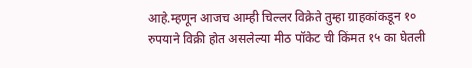आहे.म्हणून आजच आम्ही चिल्लर विक्रेते तुम्हा ग्राहकांकडून १० रुपयाने विक्री होत असलेल्या मीठ पॉकेट ची किंमत १५ का घेतली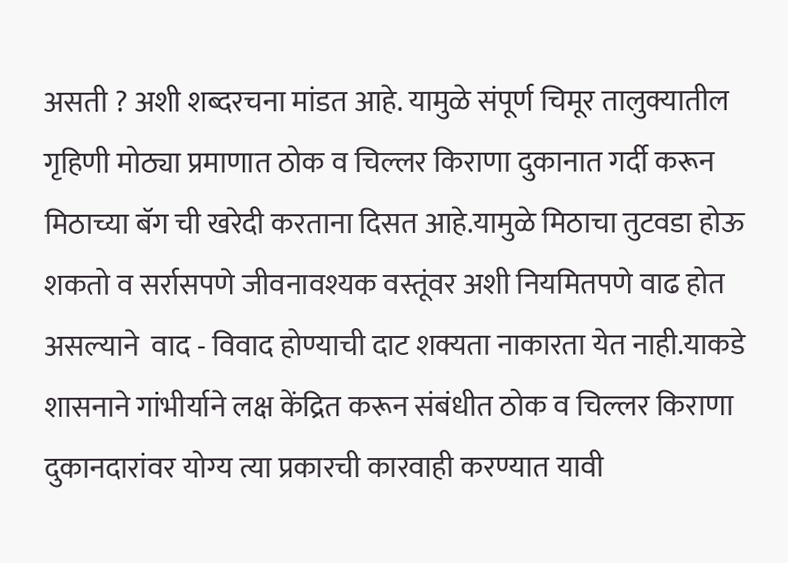असती ? अशी शब्दरचना मांडत आहे. यामुळे संपूर्ण चिमूर तालुक्यातील गृहिणी मोठ्या प्रमाणात ठोक व चिल्लर किराणा दुकानात गर्दी करून मिठाच्या बॅग ची खरेदी करताना दिसत आहे.यामुळे मिठाचा तुटवडा होऊ शकतो व सर्रासपणे जीवनावश्यक वस्तूंवर अशी नियमितपणे वाढ होत असल्याने  वाद - विवाद होण्याची दाट शक्यता नाकारता येत नाही.याकडे शासनाने गांभीर्याने लक्ष केंद्रित करून संबंधीत ठोक व चिल्लर किराणा दुकानदारांवर योग्य त्या प्रकारची कारवाही करण्यात यावी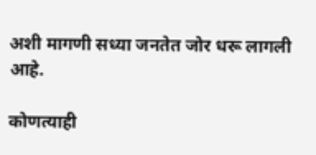अशी मागणी सध्या जनतेत जोर धरू लागली आहे.

कोणत्याही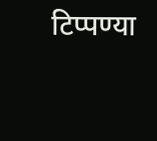टिप्पण्‍या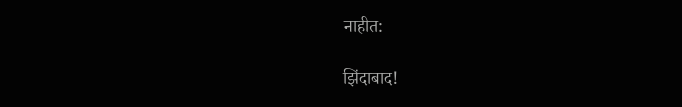नाहीत:

झिंदाबाद!